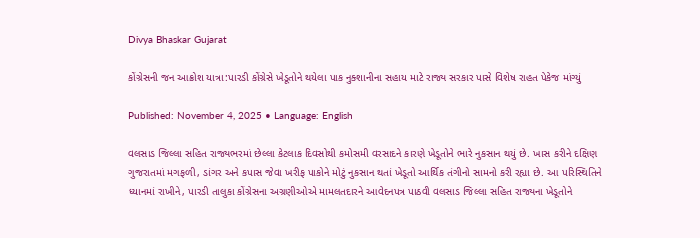Divya Bhaskar Gujarat

કોંગ્રેસની જન આક્રોશ યાત્રા:પારડી કોંગ્રેસે ખેડૂતોને થયેલા પાક નુક્શાનીના સહાય માટે રાજ્ય સરકાર પાસે વિશેષ રાહત પેકેજ માંગ્યું

Published: November 4, 2025 • Language: English

વલસાડ જિલ્લા સહિત રાજ્યભરમાં છેલ્લા કેટલાક દિવસોથી કમોસમી વરસાદને કારણે ખેડૂતોને ભારે નુકસાન થયું છે. ખાસ કરીને દક્ષિણ ગુજરાતમાં મગફળી, ડાંગર અને કપાસ જેવા ખરીફ પાકોને મોટું નુકસાન થતાં ખેડૂતો આર્થિક તંગીનો સામનો કરી રહ્યા છે. આ પરિસ્થિતિને ધ્યાનમાં રાખીને, પારડી તાલુકા કોંગ્રેસના અગ્રણીઓએ મામલતદારને આવેદનપત્ર પાઠવી વલસાડ જિલ્લા સહિત રાજ્યના ખેડૂતોને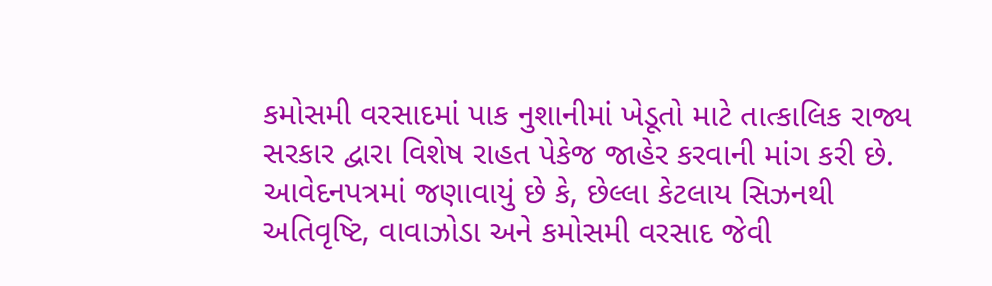કમોસમી વરસાદમાં પાક નુશાનીમાં ખેડૂતો માટે તાત્કાલિક રાજ્ય સરકાર દ્વારા વિશેષ રાહત પેકેજ જાહેર કરવાની માંગ કરી છે. આવેદનપત્રમાં જણાવાયું છે કે, છેલ્લા કેટલાય સિઝનથી અતિવૃષ્ટિ, વાવાઝોડા અને કમોસમી વરસાદ જેવી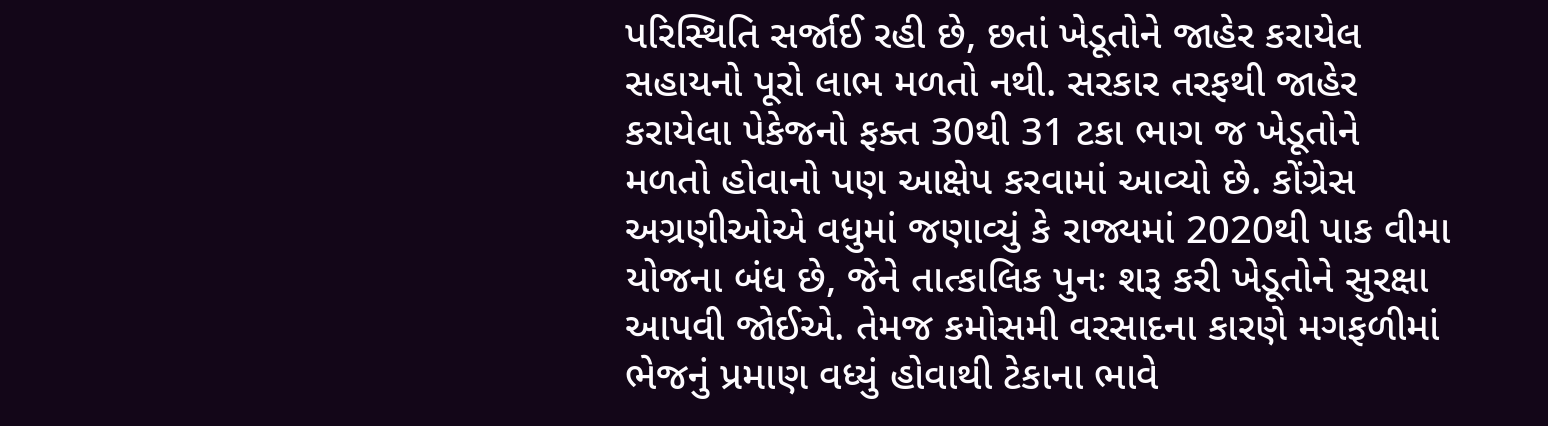પરિસ્થિતિ સર્જાઈ રહી છે, છતાં ખેડૂતોને જાહેર કરાયેલ સહાયનો પૂરો લાભ મળતો નથી. સરકાર તરફથી જાહેર કરાયેલા પેકેજનો ફક્ત 30થી 31 ટકા ભાગ જ ખેડૂતોને મળતો હોવાનો પણ આક્ષેપ કરવામાં આવ્યો છે. કોંગ્રેસ અગ્રણીઓએ વધુમાં જણાવ્યું કે રાજ્યમાં 2020થી પાક વીમા યોજના બંધ છે, જેને તાત્કાલિક પુનઃ શરૂ કરી ખેડૂતોને સુરક્ષા આપવી જોઈએ. તેમજ કમોસમી વરસાદના કારણે મગફળીમાં ભેજનું પ્રમાણ વધ્યું હોવાથી ટેકાના ભાવે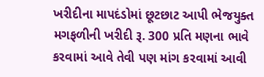ખરીદીના માપદંડોમાં છૂટછાટ આપી ભેજયુક્ત મગફળીની ખરીદી રૂ. 300 પ્રતિ મણના ભાવે કરવામાં આવે તેવી પણ માંગ કરવામાં આવી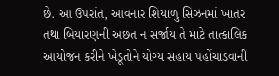છે. આ ઉપરાંત, આવનાર શિયાળુ સિઝનમાં ખાતર તથા બિયારણની અછત ન સર્જાય તે માટે તાત્કાલિક આયોજન કરીને ખેડૂતોને યોગ્ય સહાય પહોંચાડવાની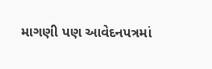માગણી પણ આવેદનપત્રમાં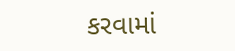કરવામાં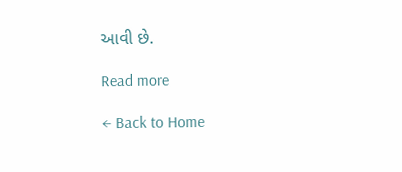આવી છે.

Read more

← Back to Home